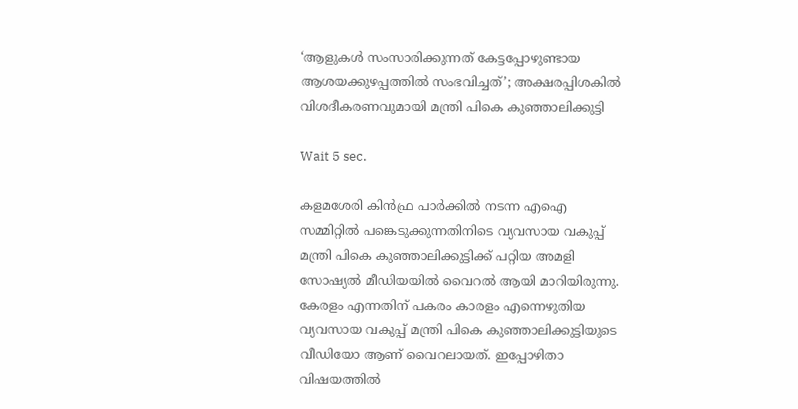‘ആളുകൾ സംസാരിക്കുന്നത് കേട്ടപ്പോഴുണ്ടായ ആശയക്കുഴപ്പത്തിൽ സംഭവിച്ചത്’; അക്ഷരപ്പിശകിൽ വിശദീകരണവുമായി മന്ത്രി പികെ കുഞ്ഞാലിക്കുട്ടി

Wait 5 sec.

കളമശേരി കിൻഫ്ര പാർക്കിൽ നടന്ന എഐ സമ്മിറ്റിൽ പങ്കെടുക്കുന്നതിനിടെ വ്യവസായ വകുപ്പ് മന്ത്രി പികെ കുഞ്ഞാലിക്കുട്ടിക്ക് പറ്റിയ അമളി സോഷ്യൽ മീഡിയയിൽ വൈറൽ ആയി മാറിയിരുന്നു. കേരളം എന്നതിന് പകരം കാരളം എന്നെഴുതിയ വ്യവസായ വകുപ്പ് മന്ത്രി പികെ കുഞ്ഞാലിക്കുട്ടിയുടെ വീഡിയോ ആണ് വൈറലായത്. ഇപ്പോഴിതാ വിഷയത്തിൽ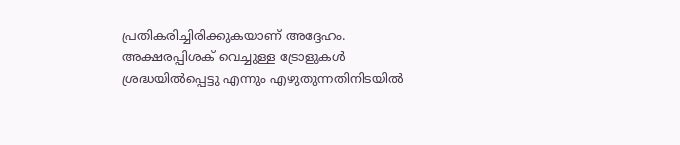പ്രതികരിച്ചിരിക്കുകയാണ് അദ്ദേഹം. അക്ഷരപ്പിശക് വെച്ചുള്ള ട്രോളുകൾ ശ്രദ്ധയിൽപ്പെട്ടു എന്നും എഴുതുന്നതിനിടയിൽ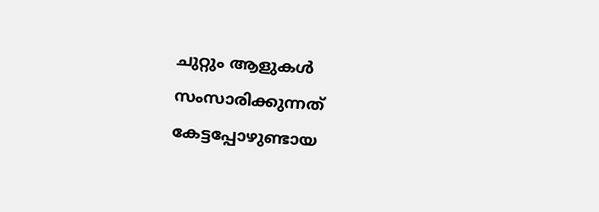ചുറ്റും ആളുകൾ സംസാരിക്കുന്നത് കേട്ടപ്പോഴുണ്ടായ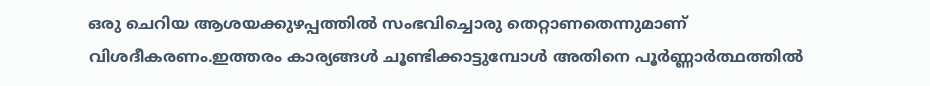ഒരു ചെറിയ ആശയക്കുഴപ്പത്തിൽ സംഭവിച്ചൊരു തെറ്റാണതെന്നുമാണ് വിശദീകരണം.ഇത്തരം കാര്യങ്ങൾ ചൂണ്ടിക്കാട്ടുമ്പോൾ അതിനെ പൂർണ്ണാർത്ഥത്തിൽ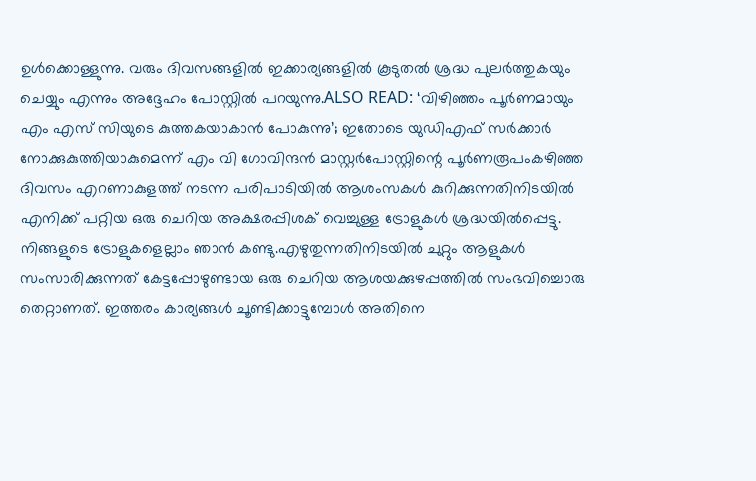ഉൾക്കൊള്ളുന്നു. വരും ദിവസങ്ങളിൽ ഇക്കാര്യങ്ങളിൽ കൂടുതൽ ശ്രദ്ധ പുലർത്തുകയും ചെയ്യും എന്നും അദ്ദേഹം പോസ്റ്റിൽ പറയുന്നു.ALSO READ: ‘വിഴിഞ്ഞം പൂർണമായും എം എസ് സിയുടെ കുത്തകയാകാൻ പോകുന്നു’; ഇതോടെ യുഡിഎഫ് സർക്കാർ നോക്കുകുത്തിയാകുമെന്ന് എം വി ഗോവിന്ദൻ മാസ്റ്റർപോസ്റ്റിന്റെ പൂർണരൂപംകഴിഞ്ഞ ദിവസം എറണാകുളത്ത് നടന്ന പരിപാടിയിൽ ആശംസകൾ കുറിക്കുന്നതിനിടയിൽ എനിക്ക് പറ്റിയ ഒരു ചെറിയ അക്ഷരപ്പിശക് വെച്ചുള്ള ട്രോളുകൾ ശ്രദ്ധയിൽപ്പെട്ടു. നിങ്ങളുടെ ട്രോളുകളെല്ലാം ഞാൻ കണ്ടു.എഴുതുന്നതിനിടയിൽ ചുറ്റും ആളുകൾ സംസാരിക്കുന്നത് കേട്ടപ്പോഴുണ്ടായ ഒരു ചെറിയ ആശയക്കുഴപ്പത്തിൽ സംഭവിച്ചൊരു തെറ്റാണത്. ഇത്തരം കാര്യങ്ങൾ ചൂണ്ടിക്കാട്ടുമ്പോൾ അതിനെ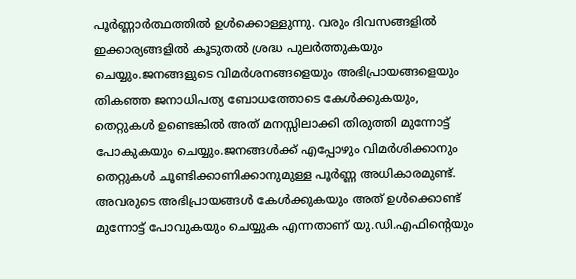പൂർണ്ണാർത്ഥത്തിൽ ഉൾക്കൊള്ളുന്നു. വരും ദിവസങ്ങളിൽ ഇക്കാര്യങ്ങളിൽ കൂടുതൽ ശ്രദ്ധ പുലർത്തുകയും ചെയ്യും.ജനങ്ങളുടെ വിമർശനങ്ങളെയും അഭിപ്രായങ്ങളെയും തികഞ്ഞ ജനാധിപത്യ ബോധത്തോടെ കേൾക്കുകയും, തെറ്റുകൾ ഉണ്ടെങ്കിൽ അത് മനസ്സിലാക്കി തിരുത്തി മുന്നോട്ട് പോകുകയും ചെയ്യും.ജനങ്ങൾക്ക് എപ്പോഴും വിമർശിക്കാനും തെറ്റുകൾ ചൂണ്ടിക്കാണിക്കാനുമുള്ള പൂർണ്ണ അധികാരമുണ്ട്. അവരുടെ അഭിപ്രായങ്ങൾ കേൾക്കുകയും അത് ഉൾക്കൊണ്ട് മുന്നോട്ട് പോവുകയും ചെയ്യുക എന്നതാണ് യു.ഡി.എഫിന്റെയും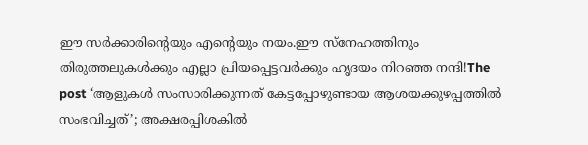ഈ സർക്കാരിന്റെയും എന്റെയും നയം.ഈ സ്നേഹത്തിനും തിരുത്തലുകൾക്കും എല്ലാ പ്രിയപ്പെട്ടവർക്കും ഹൃദയം നിറഞ്ഞ നന്ദി!The post ‘ആളുകൾ സംസാരിക്കുന്നത് കേട്ടപ്പോഴുണ്ടായ ആശയക്കുഴപ്പത്തിൽ സംഭവിച്ചത്’; അക്ഷരപ്പിശകിൽ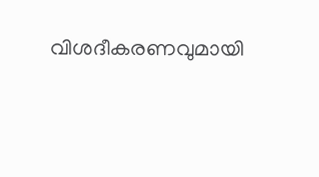വിശദീകരണവുമായി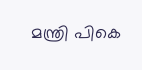മന്ത്രി പികെ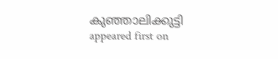കുഞ്ഞാലിക്കുട്ടി appeared first on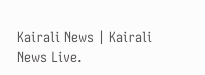Kairali News | Kairali News Live.